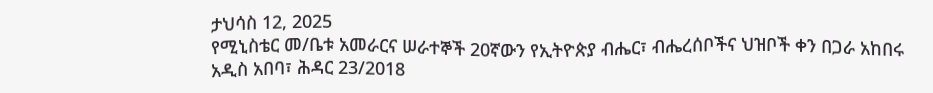ታህሳስ 12, 2025
የሚኒስቴር መ/ቤቱ አመራርና ሠራተኞች 20ኛውን የኢትዮጵያ ብሔር፣ ብሔረሰቦችና ህዝቦች ቀን በጋራ አከበሩ
አዲስ አበባ፣ ሕዳር 23/2018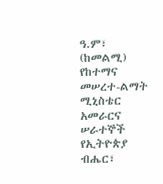ዓ.ም፣ (ከመልሚ) የከተማና መሠረተ-ልማት ሚኒስቴር አመራርና ሠራተኞች የኢትዮጵያ ብሔር፣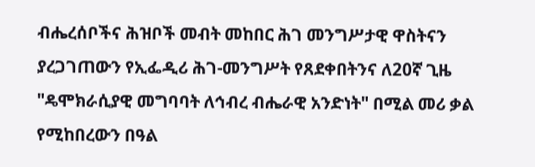ብሔረሰቦችና ሕዝቦች መብት መከበር ሕገ መንግሥታዊ ዋስትናን ያረጋገጠውን የኢፌዲሪ ሕገ-መንግሥት የጸደቀበትንና ለ20ኛ ጊዜ "ዴሞክራሲያዊ መግባባት ለኅብረ ብሔራዊ አንድነት" በሚል መሪ ቃል የሚከበረውን በዓል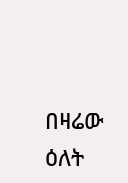በዛሬው ዕለት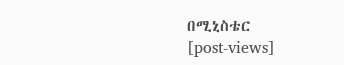በሚኒስቴር
[post-views]